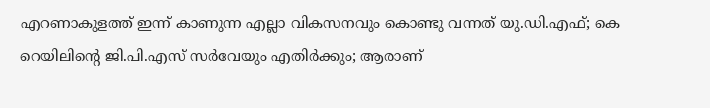എറണാകുളത്ത് ഇന്ന് കാണുന്ന എല്ലാ വികസനവും കൊണ്ടു വന്നത് യു.ഡി.എഫ്; കെ റെയിലിൻ്റെ ജി.പി.എസ് സർവേയും എതിർക്കും; ആരാണ്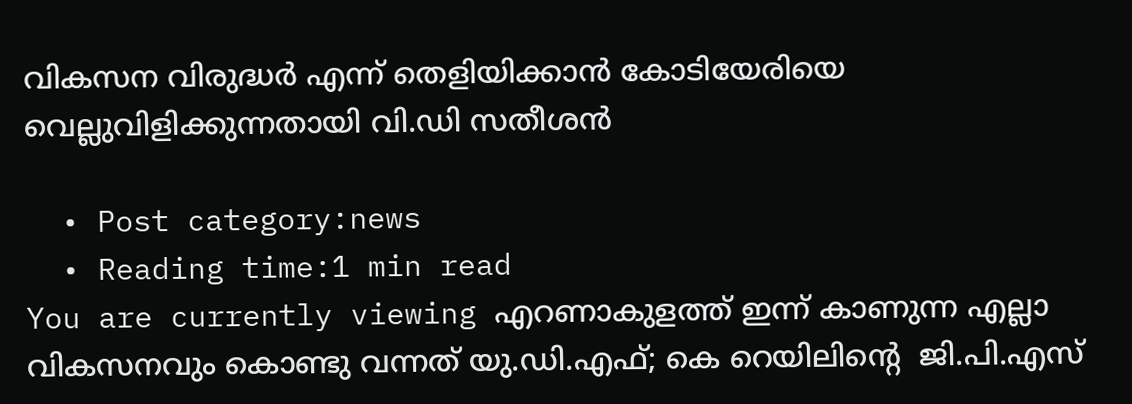വികസന വിരുദ്ധർ എന്ന് തെളിയിക്കാൻ കോടിയേരിയെ വെല്ലുവിളിക്കുന്നതായി വി.ഡി സതീശൻ

  • Post category:news
  • Reading time:1 min read
You are currently viewing എറണാകുളത്ത് ഇന്ന് കാണുന്ന എല്ലാ വികസനവും കൊണ്ടു വന്നത് യു.ഡി.എഫ്; കെ റെയിലിൻ്റെ  ജി.പി.എസ്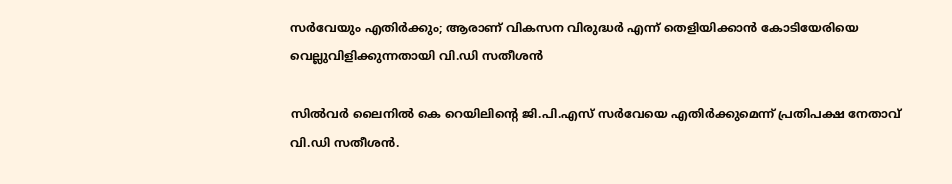സർവേയും എതിർക്കും; ആരാണ് വികസന വിരുദ്ധർ എന്ന് തെളിയിക്കാൻ കോടിയേരിയെ വെല്ലുവിളിക്കുന്നതായി വി.ഡി സതീശൻ

സിൽവർ ലൈനിൽ കെ റെയിലിൻ്റെ ജി.പി.എസ് സർവേയെ എതിർക്കുമെന്ന് പ്രതിപക്ഷ നേതാവ് വി.ഡി സതീശൻ.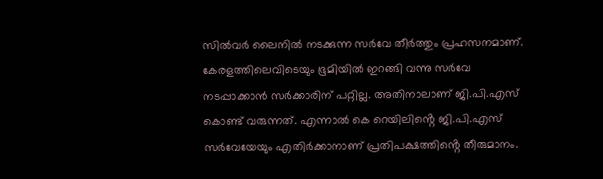സിൽവർ ലൈനിൽ നടക്കുന്ന സർവേ തീർത്തും പ്രഹസനമാണ്. കേരളത്തിലെവിടെയും ഭൂമിയിൽ ഇറങ്ങി വന്നു സർവേ നടപ്പാക്കാൻ സർക്കാരിന് പറ്റില്ല. അതിനാലാണ് ജി.പി.എസ് കൊണ്ട് വരുന്നത്. എന്നാൽ കെ റെയിലിൻ്റെ ജി.പി.എസ് സർവേയേയും എതിർക്കാനാണ് പ്രതിപക്ഷത്തിൻ്റെ തീരുമാനം.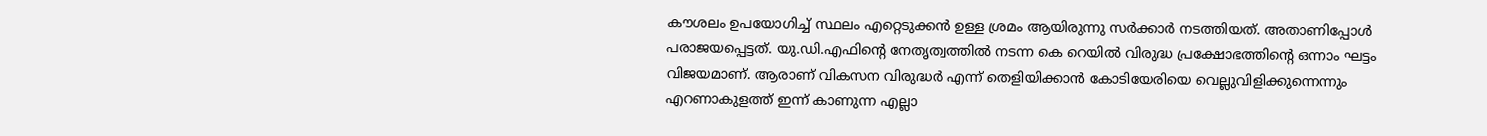കൗശലം ഉപയോഗിച്ച് സ്ഥലം എറ്റെടുക്കൻ ഉള്ള ശ്രമം ആയിരുന്നു സർക്കാർ നടത്തിയത്. അതാണിപ്പോൾ പരാജയപ്പെട്ടത്. യു.ഡി.എഫിൻ്റെ നേതൃത്വത്തിൽ നടന്ന കെ റെയിൽ വിരുദ്ധ പ്രക്ഷോഭത്തിൻ്റെ ഒന്നാം ഘട്ടം വിജയമാണ്. ആരാണ് വികസന വിരുദ്ധർ എന്ന് തെളിയിക്കാൻ കോടിയേരിയെ വെല്ലുവിളിക്കുന്നെന്നും എറണാകുളത്ത് ഇന്ന് കാണുന്ന എല്ലാ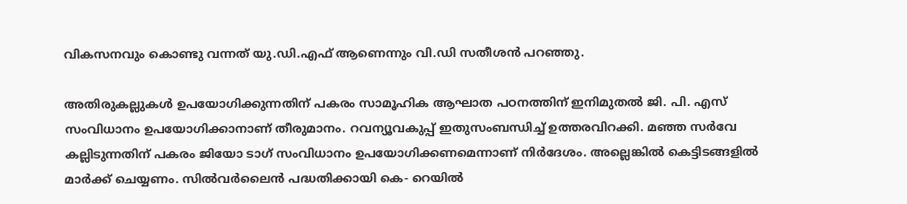വികസനവും കൊണ്ടു വന്നത് യു.ഡി.എഫ് ആണെന്നും വി.ഡി സതീശൻ പറഞ്ഞു.

അതിരുകല്ലുകൾ ഉപയോഗിക്കുന്നതിന് പകരം സാമൂഹിക ആഘാത പഠനത്തിന് ഇനിമുതൽ ജി. പി. എസ് സംവിധാനം ഉപയോഗിക്കാനാണ് തീരുമാനം. റവന്യൂവകുപ്പ് ഇതുസംബന്ധിച്ച് ഉത്തരവിറക്കി. മഞ്ഞ സർവേ കല്ലിടുന്നതിന് പകരം ജിയോ ടാഗ് സംവിധാനം ഉപയോഗിക്കണമെന്നാണ് നിർദേശം. അല്ലെങ്കിൽ കെട്ടിടങ്ങളിൽ മാർക്ക് ചെയ്യണം. സിൽവർലൈൻ പദ്ധതിക്കായി കെ- റെയിൽ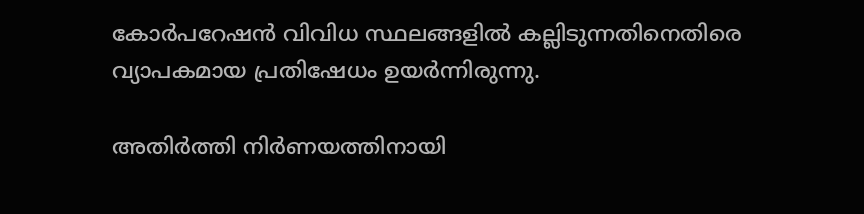കോർപറേഷൻ വിവിധ സ്ഥലങ്ങളിൽ കല്ലിടുന്നതിനെതിരെ വ്യാപകമായ പ്രതിഷേധം ഉയർന്നിരുന്നു.

അതിർത്തി നിർണയത്തിനായി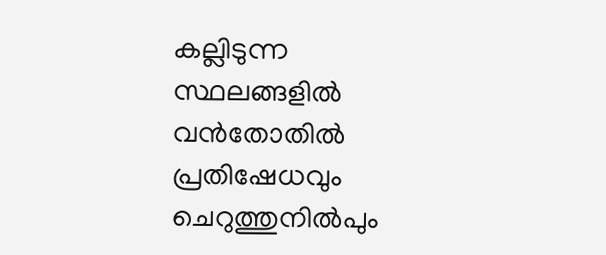കല്ലിടുന്ന സ്ഥലങ്ങളിൽ വൻതോതിൽ പ്രതിഷേധവും ചെറുത്തുനിൽപും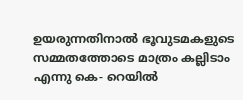ഉയരുന്നതിനാൽ ഭൂവുടമകളുടെ സമ്മതത്തോടെ മാത്രം കല്ലിടാം എന്നു കെ- റെയിൽ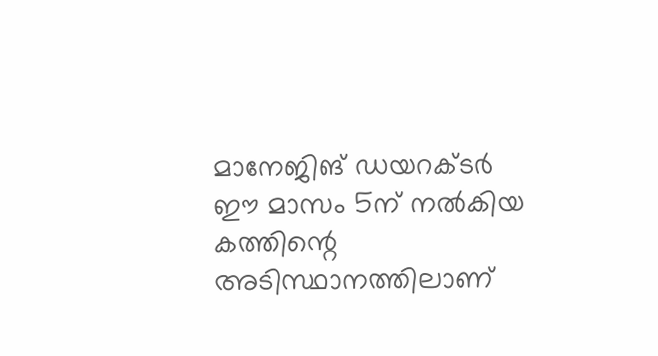മാനേജിങ് ഡയറക്ടർ ഈ മാസം 5ന് നൽകിയ കത്തിന്റെ അടിസ്ഥാനത്തിലാണ്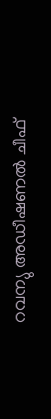റവന്യു അഡീഷണൽ ചീഫ്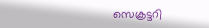സെക്രട്ടറി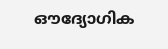ഔദ്യോഗിക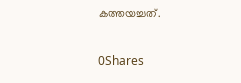കത്തയച്ചത്.

0Shares